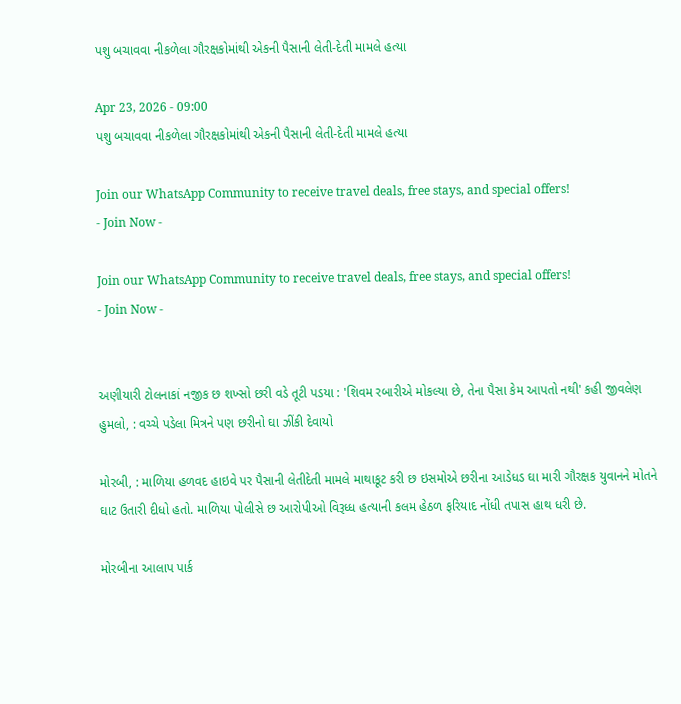પશુ બચાવવા નીકળેલા ગૌરક્ષકોમાંથી એકની પૈસાની લેતી-દેતી મામલે હત્યા

Apr 23, 2026 - 09:00
પશુ બચાવવા નીકળેલા ગૌરક્ષકોમાંથી એકની પૈસાની લેતી-દેતી મામલે હત્યા

Join our WhatsApp Community to receive travel deals, free stays, and special offers!
- Join Now -

Join our WhatsApp Community to receive travel deals, free stays, and special offers!
- Join Now -


અણીયારી ટોલનાકાં નજીક છ શખ્સો છરી વડે તૂટી પડયા : 'શિવમ રબારીએ મોકલ્યા છે, તેના પૈસા કેમ આપતો નથી' કહી જીવલેણ હુમલો, : વચ્ચે પડેલા મિત્રને પણ છરીનો ઘા ઝીંકી દેવાયો

મોરબી, : માળિયા હળવદ હાઇવે પર પૈસાની લેતીદેતી મામલે માથાકૂટ કરી છ ઇસમોએ છરીના આડેધડ ઘા મારી ગૌરક્ષક યુવાનને મોતને ઘાટ ઉતારી દીધો હતો. માળિયા પોલીસે છ આરોપીઓ વિરૂધ્ધ હત્યાની કલમ હેઠળ ફરિયાદ નોંધી તપાસ હાથ ધરી છે.

મોરબીના આલાપ પાર્ક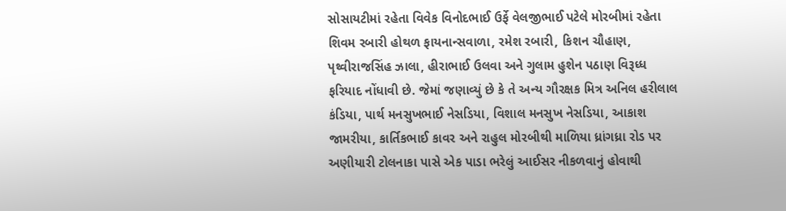સોસાયટીમાં રહેતા વિવેક વિનોદભાઈ ઉર્ફે વેલજીભાઈ પટેલે મોરબીમાં રહેતા શિવમ રબારી હોથળ ફાયનાન્સવાળા, રમેશ રબારી, કિશન ચૌહાણ, પૃથ્વીરાજસિંહ ઝાલા, હીરાભાઈ ઉલવા અને ગુલામ હુશેન પઠાણ વિરૂધ્ધ ફરિયાદ નોંધાવી છે. જેમાં જણાવ્યું છે કે તે અન્ય ગૌરક્ષક મિત્ર અનિલ હરીલાલ કંડિયા, પાર્થ મનસુખભાઈ નેસડિયા, વિશાલ મનસુખ નેસડિયા, આકાશ જામરીયા, કાર્તિકભાઈ કાવર અને રાહુલ મોરબીથી માળિયા ધ્રાંગધ્રા રોડ પર અણીયારી ટોલનાકા પાસે એક પાડા ભરેલું આઈસર નીકળવાનું હોવાથી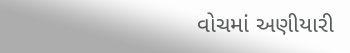વોચમાં અણીયારી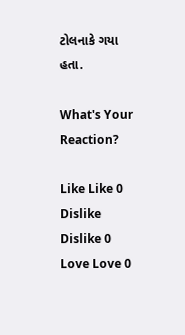ટોલનાકે ગયા હતા.

What's Your Reaction?

Like Like 0
Dislike Dislike 0
Love Love 0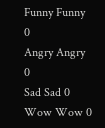Funny Funny 0
Angry Angry 0
Sad Sad 0
Wow Wow 0